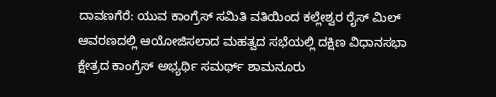ದಾವಣಗೆರೆ: ಯುವ ಕಾಂಗ್ರೆಸ್ ಸಮಿತಿ ವತಿಯಿಂದ ಕಲ್ಲೇಶ್ವರ ರೈಸ್ ಮಿಲ್ ಆವರಣದಲ್ಲಿ ಆಯೋಜಿಸಲಾದ ಮಹತ್ವದ ಸಭೆಯಲ್ಲಿ ದಕ್ಷಿಣ ವಿಧಾನಸಭಾ ಕ್ಷೇತ್ರದ ಕಾಂಗ್ರೆಸ್ ಅಭ್ಯರ್ಥಿ ಸಮರ್ಥ್ ಶಾಮನೂರು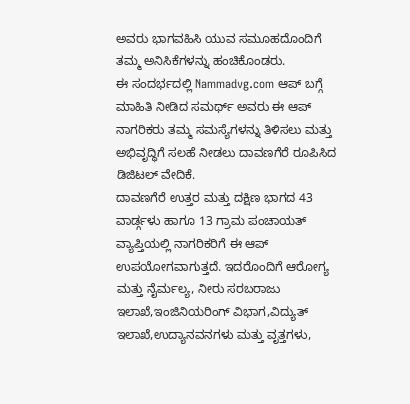ಅವರು ಭಾಗವಹಿಸಿ ಯುವ ಸಮೂಹದೊಂದಿಗೆ ತಮ್ಮ ಅನಿಸಿಕೆಗಳನ್ನು ಹಂಚಿಕೊಂಡರು.
ಈ ಸಂದರ್ಭದಲ್ಲಿ Nammadvg.com ಆಪ್ ಬಗ್ಗೆ ಮಾಹಿತಿ ನೀಡಿದ ಸಮರ್ಥ್ ಅವರು ಈ ಆಪ್ ನಾಗರಿಕರು ತಮ್ಮ ಸಮಸ್ಯೆಗಳನ್ನು ತಿಳಿಸಲು ಮತ್ತು ಅಭಿವೃದ್ಧಿಗೆ ಸಲಹೆ ನೀಡಲು ದಾವಣಗೆರೆ ರೂಪಿಸಿದ ಡಿಜಿಟಲ್ ವೇದಿಕೆ.
ದಾವಣಗೆರೆ ಉತ್ತರ ಮತ್ತು ದಕ್ಷಿಣ ಭಾಗದ 43 ವಾರ್ಡ್ಗಳು ಹಾಗೂ 13 ಗ್ರಾಮ ಪಂಚಾಯತ್ ವ್ಯಾಪ್ತಿಯಲ್ಲಿ ನಾಗರಿಕರಿಗೆ ಈ ಆಪ್ ಉಪಯೋಗವಾಗುತ್ತದೆ. ಇದರೊಂದಿಗೆ ಆರೋಗ್ಯ ಮತ್ತು ನೈರ್ಮಲ್ಯ, ನೀರು ಸರಬರಾಜು ಇಲಾಖೆ,ಇಂಜಿನಿಯರಿಂಗ್ ವಿಭಾಗ,ವಿದ್ಯುತ್ ಇಲಾಖೆ,ಉದ್ಯಾನವನಗಳು ಮತ್ತು ವೃತ್ತಗಳು,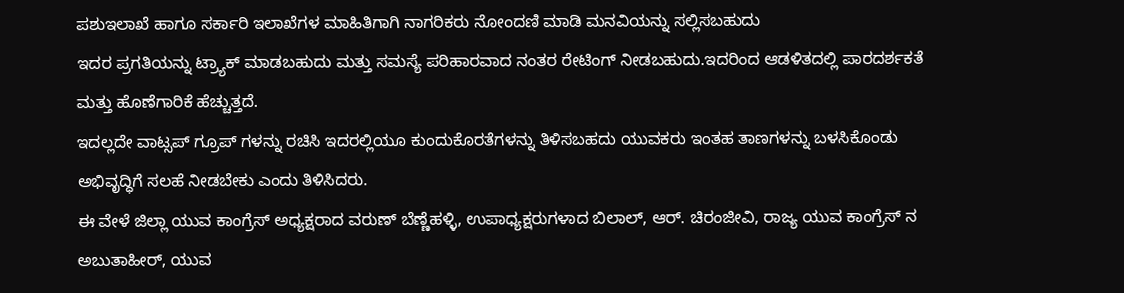ಪಶುಇಲಾಖೆ ಹಾಗೂ ಸರ್ಕಾರಿ ಇಲಾಖೆಗಳ ಮಾಹಿತಿಗಾಗಿ ನಾಗರಿಕರು ನೋಂದಣಿ ಮಾಡಿ ಮನವಿಯನ್ನು ಸಲ್ಲಿಸಬಹುದು
ಇದರ ಪ್ರಗತಿಯನ್ನು ಟ್ರ್ಯಾಕ್ ಮಾಡಬಹುದು ಮತ್ತು ಸಮಸ್ಯೆ ಪರಿಹಾರವಾದ ನಂತರ ರೇಟಿಂಗ್ ನೀಡಬಹುದು.ಇದರಿಂದ ಆಡಳಿತದಲ್ಲಿ ಪಾರದರ್ಶಕತೆ ಮತ್ತು ಹೊಣೆಗಾರಿಕೆ ಹೆಚ್ಚುತ್ತದೆ.
ಇದಲ್ಲದೇ ವಾಟ್ಸಪ್ ಗ್ರೂಪ್ ಗಳನ್ನು ರಚಿಸಿ ಇದರಲ್ಲಿಯೂ ಕುಂದುಕೊರತೆಗಳನ್ನು ತಿಳಿಸಬಹದು ಯುವಕರು ಇಂತಹ ತಾಣಗಳನ್ನು ಬಳಸಿಕೊಂಡು ಅಭಿವೃದ್ಧಿಗೆ ಸಲಹೆ ನೀಡಬೇಕು ಎಂದು ತಿಳಿಸಿದರು.
ಈ ವೇಳೆ ಜಿಲ್ಲಾ ಯುವ ಕಾಂಗ್ರೆಸ್ ಅಧ್ಯಕ್ಷರಾದ ವರುಣ್ ಬೆಣ್ಣೆಹಳ್ಳಿ, ಉಪಾಧ್ಯಕ್ಷರುಗಳಾದ ಬಿಲಾಲ್, ಆರ್. ಚಿರಂಜೀವಿ, ರಾಜ್ಯ ಯುವ ಕಾಂಗ್ರೆಸ್ ನ ಅಬುತಾಹೀರ್, ಯುವ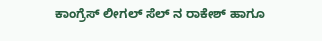ಕಾಂಗ್ರೆಸ್ ಲೀಗಲ್ ಸೆಲ್ ನ ರಾಕೇಶ್ ಹಾಗೂ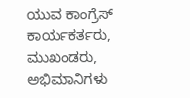ಯುವ ಕಾಂಗ್ರೆಸ್ ಕಾರ್ಯಕರ್ತರು, ಮುಖಂಡರು, ಅಭಿಮಾನಿಗಳು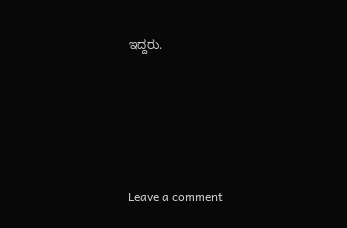ಇದ್ದರು.





Leave a comment